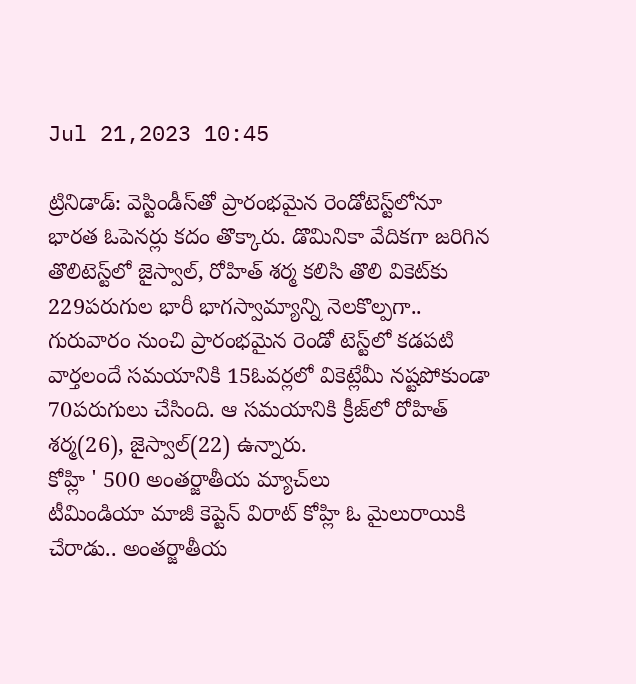Jul 21,2023 10:45

ట్రినిడాడ్‌: వెస్టిండీస్‌తో ప్రారంభమైన రెండోటెస్ట్‌లోనూ భారత ఓపెనర్లు కదం తొక్కారు. డొమినికా వేదికగా జరిగిన తొలిటెస్ట్‌లో జైస్వాల్‌, రోహిత్‌ శర్మ కలిసి తొలి వికెట్‌కు 229పరుగుల భారీ భాగస్వామ్యాన్ని నెలకొల్పగా.. గురువారం నుంచి ప్రారంభమైన రెండో టెస్ట్‌లో కడపటి వార్తలందే సమయానికి 15ఓవర్లలో వికెట్లేమీ నష్టపోకుండా 70పరుగులు చేసింది. ఆ సమయానికి క్రీజ్‌లో రోహిత్‌ శర్మ(26), జైస్వాల్‌(22) ఉన్నారు.
కోహ్లి ' 500 అంతర్జాతీయ మ్యాచ్‌లు
టీమిండియా మాజీ కెప్టెన్‌ విరాట్‌ కోహ్లి ఓ మైలురాయికి చేరాడు.. అంతర్జాతీయ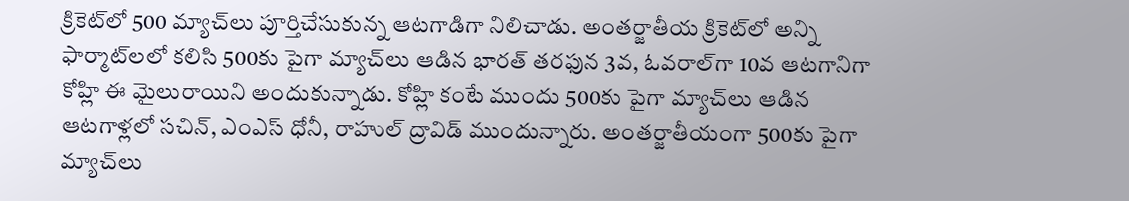క్రికెట్‌లో 500 మ్యాచ్‌లు పూర్తిచేసుకున్న ఆటగాడిగా నిలిచాడు. అంతర్జాతీయ క్రికెట్‌లో అన్ని ఫార్మాట్‌లలో కలిసి 500కు పైగా మ్యాచ్‌లు ఆడిన భారత్‌ తరఫున 3వ, ఓవరాల్‌గా 10వ ఆటగానిగా కోహ్లి ఈ మైలురాయిని అందుకున్నాడు. కోహ్లి కంటే ముందు 500కు పైగా మ్యాచ్‌లు ఆడిన ఆటగాళ్లలో సచిన్‌, ఎంఎస్‌ ధోనీ, రాహుల్‌ ద్రావిడ్‌ ముందున్నారు. అంతర్జాతీయంగా 500కు పైగా మ్యాచ్‌లు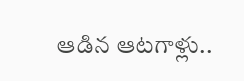ఆడిన ఆటగాళ్లు..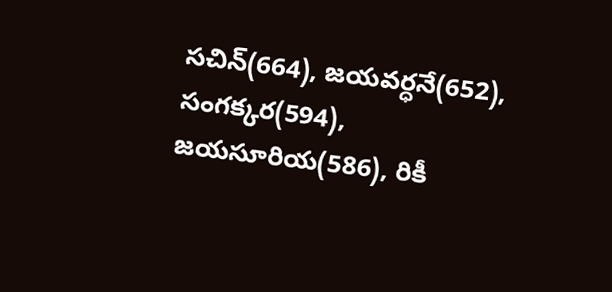సచిన్‌(664), జయవర్ధనే(652), సంగక్కర(594), జయసూరియ(586), రికీ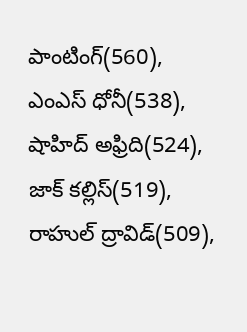పాంటింగ్‌(560), ఎంఎస్‌ ధోనీ(538), షాహిద్‌ అఫ్రిది(524), జాక్‌ కల్లిస్‌(519), రాహుల్‌ ద్రావిడ్‌(509),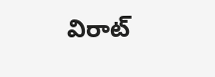విరాట్‌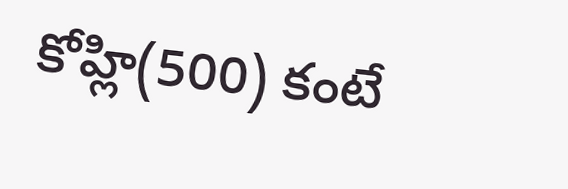కోహ్లి(500) కంటే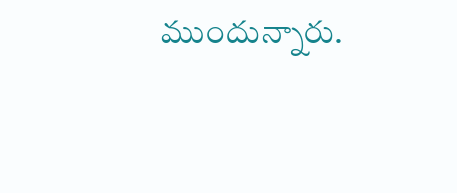ముందున్నారు.